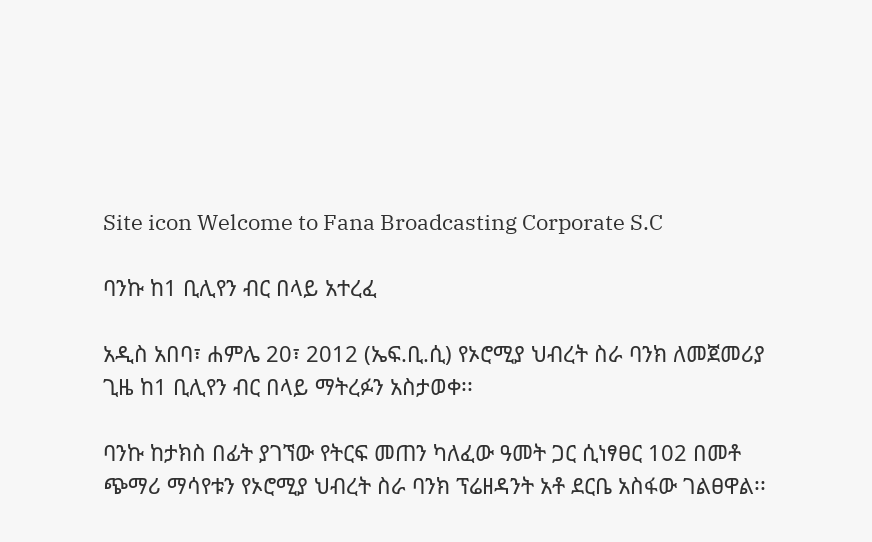Site icon Welcome to Fana Broadcasting Corporate S.C

ባንኩ ከ1 ቢሊየን ብር በላይ አተረፈ

አዲስ አበባ፣ ሐምሌ 20፣ 2012 (ኤፍ.ቢ.ሲ) የኦሮሚያ ህብረት ስራ ባንክ ለመጀመሪያ ጊዜ ከ1 ቢሊየን ብር በላይ ማትረፉን አስታወቀ፡፡

ባንኩ ከታክስ በፊት ያገኘው የትርፍ መጠን ካለፈው ዓመት ጋር ሲነፃፀር 102 በመቶ ጭማሪ ማሳየቱን የኦሮሚያ ህብረት ስራ ባንክ ፕሬዘዳንት አቶ ደርቤ አስፋው ገልፀዋል፡፡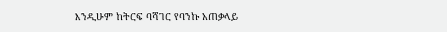እንዲሁም ከትርፍ ባሻገር የባንኩ አጠቃላይ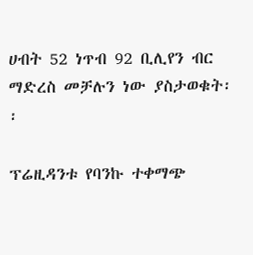ሀብት 52 ነጥብ 92 ቢሊየን ብር ማድረስ መቻሉን ነው ያስታወቁት፡፡

ፕሬዚዳንቱ የባንኩ ተቀማጭ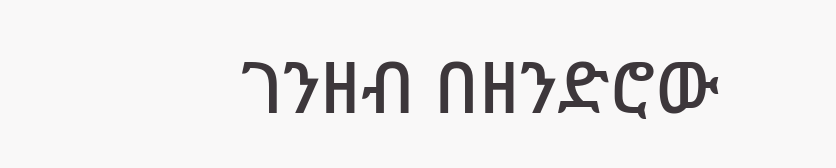ገንዘብ በዘንድሮው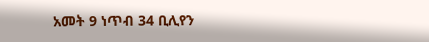አመት 9 ነጥብ 34 ቢሊየን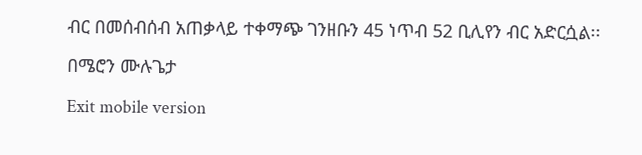ብር በመሰብሰብ አጠቃላይ ተቀማጭ ገንዘቡን 45 ነጥብ 52 ቢሊየን ብር አድርሷል፡፡

በሜሮን ሙሉጌታ

Exit mobile version